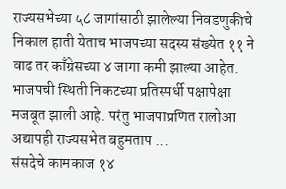राज्यसभेच्या ५८ जागांसाठी झालेल्या निवडणुकीचे निकाल हाती येताच भाजपच्या सदस्य संख्येत ११ ने वाढ तर काँग्रेसच्या ४ जागा कमी झाल्या आहेत. भाजपची स्थिती निकटच्या प्रतिस्पर्धी पक्षापेक्षा मजबूत झाली आहे. परंतु भाजपाप्रणित रालोआ अद्यापही राज्यसभेत बहुमताप ...
संसदेचे कामकाज १४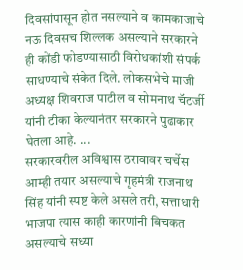दिवसांपासून होत नसल्याने व कामकाजाचे नऊ दिवसच शिल्लक असल्याने सरकारने ही कोंडी फोडण्यासाठी विरोधकांशी संपर्क साधण्याचे संकेत दिले. लोकसभेचे माजी अध्यक्ष शिवराज पाटील व सोमनाथ चॅटर्जी यांनी टीका केल्यानंतर सरकारने पुढाकार घेतला आहे. ...
सरकारवरील अविश्वास ठरावावर चर्चेस आम्ही तयार असल्याचे गृहमंत्री राजनाथ सिंह यांनी स्पष्ट केले असले तरी, सत्ताधारी भाजपा त्यास काही कारणांनी बिचकत असल्याचे सध्या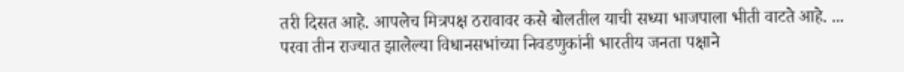तरी दिसत आहे. आपलेच मित्रपक्ष ठरावावर कसे बोलतील याची सध्या भाजपाला भीती वाटते आहे. ...
परवा तीन राज्यात झालेल्या विधानसभांच्या निवडणुकांनी भारतीय जनता पक्षाने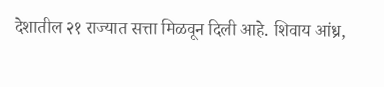देशातील २१ राज्यात सत्ता मिळवून दिली आहे. शिवाय आंध्र,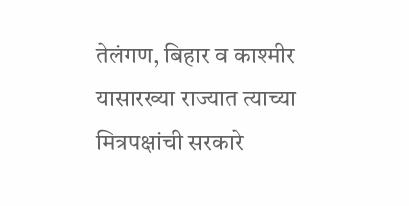तेलंगण, बिहार व काश्मीर यासारख्या राज्यात त्याच्या मित्रपक्षांची सरकारे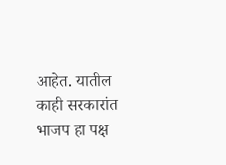आहेत. यातील काही सरकारांत भाजप हा पक्ष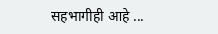सहभागीही आहे ...